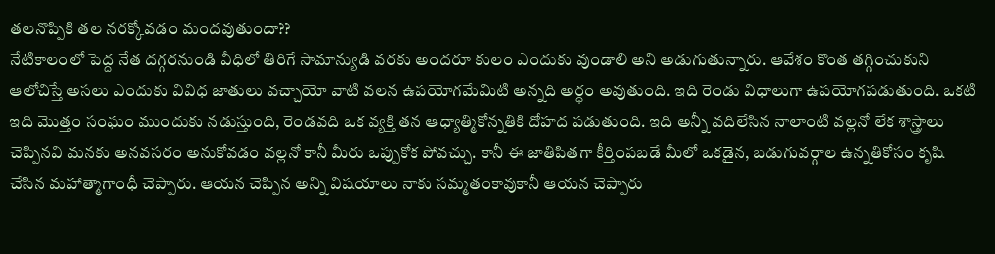తలనొప్పికి తల నరక్కోవడం మందవుతుందా??
నేటికాలంలో పెద్ద నేత దగ్గరనుండి వీధిలో తిరిగే సామాన్యుడి వరకు అందరూ కులం ఎందుకు వుండాలి అని అడుగుతున్నారు. ఆవేశం కొంత తగ్గించుకుని ఆలోచిస్తే అసలు ఎందుకు వివిధ జాతులు వచ్చాయో వాటి వలన ఉపయోగమేమిటి అన్నది అర్ధం అవుతుంది. ఇది రెండు విధాలుగా ఉపయోగపడుతుంది. ఒకటి ఇది మొత్తం సంఘం ముందుకు నడుస్తుంది, రెండవది ఒక వ్యక్తి తన ఆధ్యాత్మికోన్నతికి దోహద పడుతుంది. ఇది అన్నీ వదిలేసిన నాలాంటి వల్లనో లేక శాస్త్రాలు చెప్పినవి మనకు అనవసరం అనుకోవడం వల్లనో కానీ మీరు ఒప్పుకోక పోవచ్చు. కానీ ఈ జాతిపితగా కీర్తింపబడే మీలో ఒకడైన, బడుగువర్గాల ఉన్నతికోసం కృషి చేసిన మహాత్మాగాంధీ చెప్పారు. ఆయన చెప్పిన అన్ని విషయాలు నాకు సమ్మతంకావుకానీ ఆయన చెప్పారు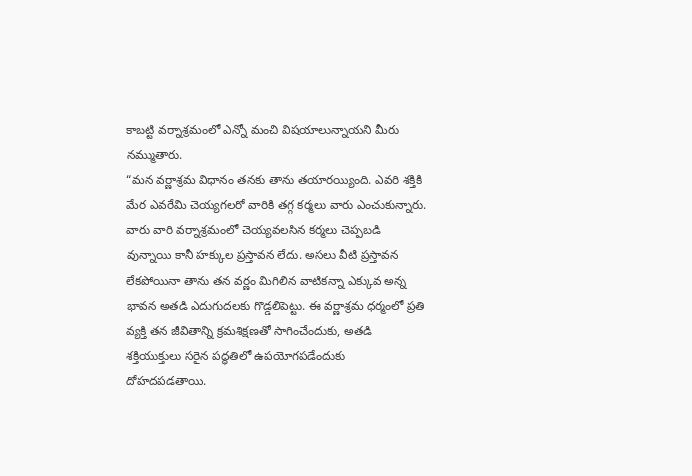కాబట్టి వర్నాశ్రమంలో ఎన్నో మంచి విషయాలున్నాయని మీరు నమ్ముతారు.
“మన వర్ణాశ్రమ విధానం తనకు తాను తయారయ్యింది. ఎవరి శక్తికి మేర ఎవరేమి చెయ్యగలరో వారికి తగ్గ కర్మలు వారు ఎంచుకున్నారు. వారు వారి వర్నాశ్రమంలో చెయ్యవలసిన కర్మలు చెప్పబడి వున్నాయి కానీ హక్కుల ప్రస్తావన లేదు. అసలు వీటి ప్రస్తావన లేకపోయినా తాను తన వర్ణం మిగిలిన వాటికన్నా ఎక్కువ అన్న భావన అతడి ఎదుగుదలకు గొడ్డలిపెట్టు. ఈ వర్ణాశ్రమ ధర్మంలో ప్రతి వ్యక్తి తన జీవితాన్ని క్రమశిక్షణతో సాగించేందుకు, అతడి శక్తియుక్తులు సరైన పద్ధతిలో ఉపయోగపడేందుకు దోహదపడతాయి.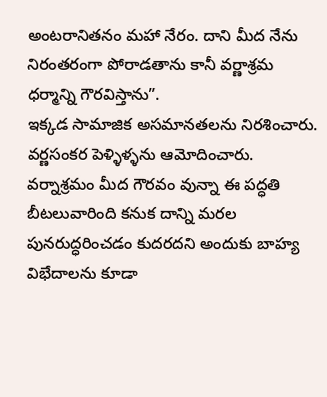అంటరానితనం మహా నేరం. దాని మీద నేను నిరంతరంగా పోరాడతాను కానీ వర్ణాశ్రమ ధర్మాన్ని గౌరవిస్తాను”.
ఇక్కడ సామాజిక అసమానతలను నిరశించారు. వర్ణసంకర పెళ్ళిళ్ళను ఆమోదించారు. వర్నాశ్రమం మీద గౌరవం వున్నా ఈ పద్ధతి బీటలువారింది కనుక దాన్ని మరల పునరుద్ధరించడం కుదరదని అందుకు బాహ్య విభేదాలను కూడా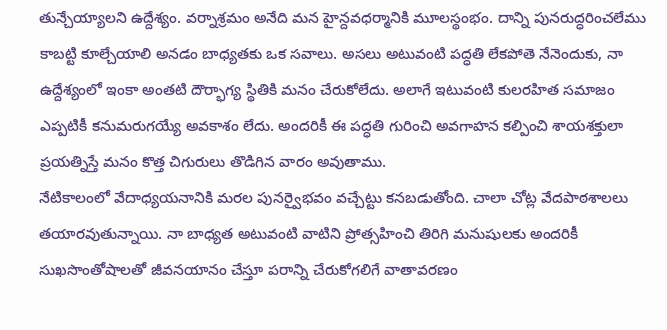తున్చేయ్యాలని ఉద్దేశ్యం. వర్నాశ్రమం అనేది మన హైన్దవధర్మానికి మూలస్థంభం. దాన్ని పునరుద్ధరించలేము కాబట్టి కూల్చేయాలి అనడం బాధ్యతకు ఒక సవాలు. అసలు అటువంటి పద్ధతి లేకపోతె నేనెందుకు, నా ఉద్దేశ్యంలో ఇంకా అంతటి దౌర్భాగ్య స్థితికి మనం చేరుకోలేదు. అలాగే ఇటువంటి కులరహిత సమాజం ఎప్పటికీ కనుమరుగయ్యే అవకాశం లేదు. అందరికీ ఈ పద్ధతి గురించి అవగాహన కల్పించి శాయశక్తులా ప్రయత్నిస్తే మనం కొత్త చిగురులు తొడిగిన వారం అవుతాము.
నేటికాలంలో వేదాధ్యయనానికి మరల పునర్వైభవం వచ్చేట్టు కనబడుతోంది. చాలా చోట్ల వేదపాఠశాలలు తయారవుతున్నాయి. నా బాధ్యత అటువంటి వాటిని ప్రోత్సహించి తిరిగి మనుషులకు అందరికీ సుఖసొంతోషాలతో జీవనయానం చేస్తూ పరాన్ని చేరుకోగలిగే వాతావరణం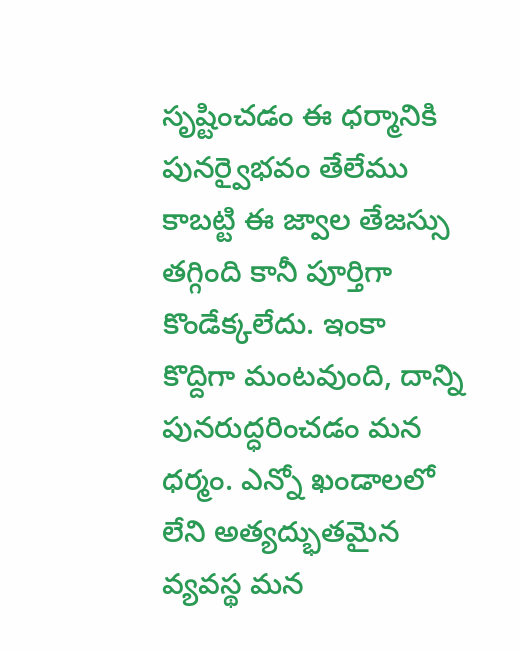సృష్టించడం ఈ ధర్మానికి పునర్వైభవం తేలేము కాబట్టి ఈ జ్వాల తేజస్సు తగ్గింది కానీ పూర్తిగా కొండేక్కలేదు. ఇంకా కొద్దిగా మంటవుంది, దాన్ని పునరుద్ధరించడం మన ధర్మం. ఎన్నో ఖండాలలో లేని అత్యద్భుతమైన వ్యవస్థ మన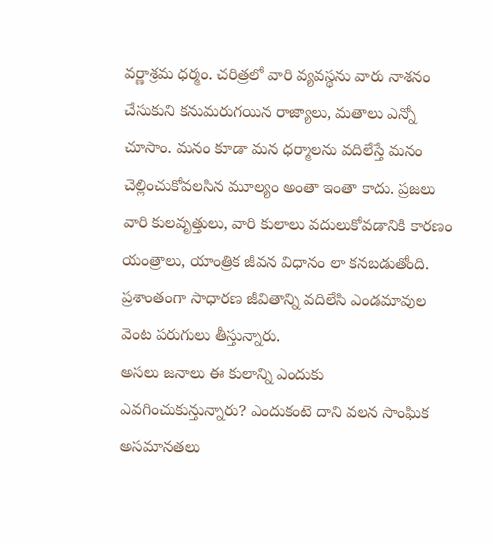వర్ణాశ్రమ ధర్మం. చరిత్రలో వారి వ్యవస్థను వారు నాశనం చేసుకుని కనుమరుగయిన రాజ్యాలు, మతాలు ఎన్నో చూసాం. మనం కూడా మన ధర్మాలను వదిలేస్తే మనం చెల్లించుకోవలసిన మూల్యం అంతా ఇంతా కాదు. ప్రజలు వారి కులవృత్తులు, వారి కులాలు వదులుకోవడానికి కారణం యంత్రాలు, యాంత్రిక జీవన విధానం లా కనబడుతోంది. ప్రశాంతంగా సాధారణ జీవితాన్ని వదిలేసి ఎండమావుల వెంట పరుగులు తీస్తున్నారు.
అసలు జనాలు ఈ కులాన్ని ఎందుకు ఎవగించుకున్తున్నారు? ఎందుకంటె దాని వలన సాంఘిక అసమానతలు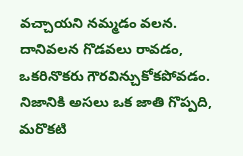వచ్చాయని నమ్మడం వలన. దానివలన గొడవలు రావడం, ఒకరినొకరు గౌరవిన్చుకోకపోవడం. నిజానికి అసలు ఒక జాతి గొప్పది, మరొకటి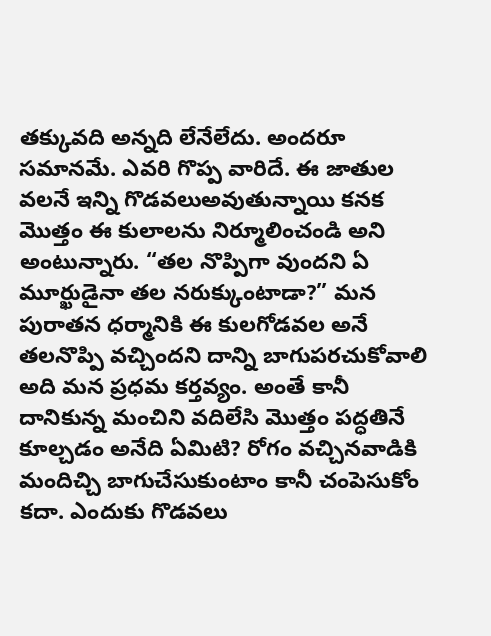తక్కువది అన్నది లేనేలేదు. అందరూ సమానమే. ఎవరి గొప్ప వారిదే. ఈ జాతుల వలనే ఇన్ని గొడవలుఅవుతున్నాయి కనక మొత్తం ఈ కులాలను నిర్మూలించండి అని అంటున్నారు. “తల నొప్పిగా వుందని ఏ మూర్ఖుడైనా తల నరుక్కుంటాడా?” మన పురాతన ధర్మానికి ఈ కులగోడవల అనే తలనొప్పి వచ్చిందని దాన్ని బాగుపరచుకోవాలి అది మన ప్రధమ కర్తవ్యం. అంతే కానీ దానికున్న మంచిని వదిలేసి మొత్తం పద్ధతినే కూల్చడం అనేది ఏమిటి? రోగం వచ్చినవాడికి మందిచ్చి బాగుచేసుకుంటాం కానీ చంపెసుకోం కదా. ఎందుకు గొడవలు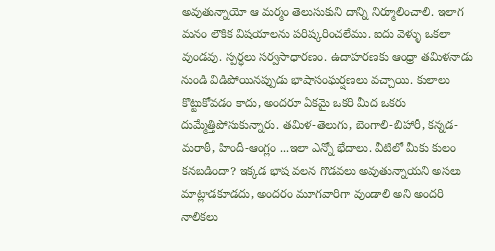అవుతున్నాయో ఆ మర్మం తెలుసుకుని దాన్ని నిర్మూలించాలి. ఇలాగ మనం లౌకిక విషయాలను పరిష్కరించలేము. ఐదు వెళ్ళు ఒకలా వుండవు. స్పర్ధలు సర్వసాధారణం. ఉదాహరణకు ఆంధ్రా తమిళనాడు నుండి విడిపోయినప్పుడు భాషాసంఘర్షణలు వచ్చాయి. కులాలు కొట్టుకోవడం కాదు, అందరూ ఏకమై ఒకరి మీద ఒకరు దుమ్మేత్తిపోసుకున్నారు. తమిళ-తెలుగు, బెంగాలి-బిహారీ, కన్నడ-మరాఠీ, హిందీ-ఆంగ్లం ...ఇలా ఎన్నో భేదాలు. వీటిలో మీకు కులం కనబడిందా? ఇక్కడ భాష వలన గొడవలు అవుతున్నాయని అసలు మాట్లాడకూడదు, అందరం మూగవారిగా వుండాలి అని అందరి నాలికలు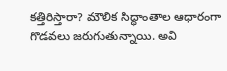కత్తిరిస్తారా? మౌలిక సిద్ధాంతాల ఆధారంగా గొడవలు జరుగుతున్నాయి. అవి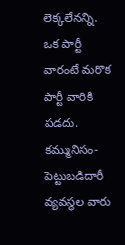లెక్కలేనన్ని. ఒక పార్టీ వారంటే మరొక పార్టీ వారికి పడదు. కమ్మునిసం-పెట్టుబడిదారీ వ్యవస్థల వారు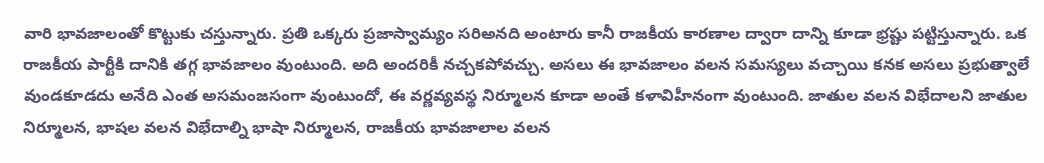వారి భావజాలంతో కొట్టుకు చస్తున్నారు. ప్రతి ఒక్కరు ప్రజాస్వామ్యం సరిఅనది అంటారు కానీ రాజకీయ కారణాల ద్వారా దాన్ని కూడా భ్రష్టు పట్టిస్తున్నారు. ఒక రాజకీయ పార్టీకి దానికి తగ్గ భావజాలం వుంటుంది. అది అందరికీ నచ్చకపోవచ్చు. అసలు ఈ భావజాలం వలన సమస్యలు వచ్చాయి కనక అసలు ప్రభుత్వాలే వుండకూడదు అనేది ఎంత అసమంజసంగా వుంటుందో, ఈ వర్ణవ్యవస్థ నిర్మూలన కూడా అంతే కళావిహీనంగా వుంటుంది. జాతుల వలన విభేదాలని జాతుల నిర్మూలన, భాషల వలన విభేదాల్ని భాషా నిర్మూలన, రాజకీయ భావజాలాల వలన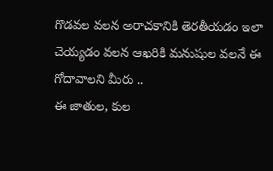గొడవల వలన అరాచకానికి తెరతీయడం ఇలా చెయ్యడం వలన ఆఖరికి మనుషుల వలనే ఈ గోదావాలని మీరు ..
ఈ జాతుల, కుల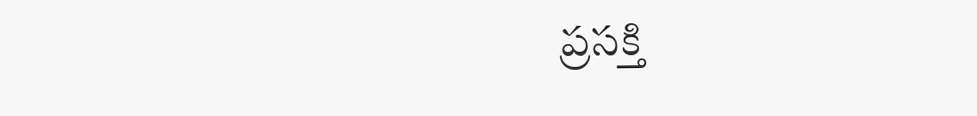ప్రసక్తి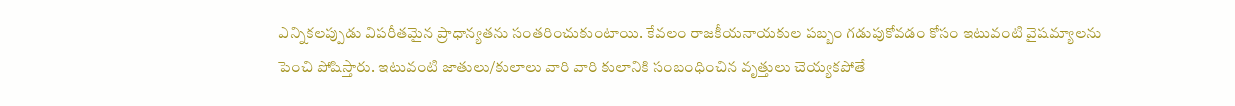ఎన్నికలప్పుడు విపరీతమైన ప్రాధాన్యతను సంతరించుకుంటాయి. కేవలం రాజకీయనాయకుల పబ్బం గడుపుకోవడం కోసం ఇటువంటి వైషమ్యాలను పెంచి పోషిస్తారు. ఇటువంటి జాతులు/కులాలు వారి వారి కులానికి సంబంధించిన వృత్తులు చెయ్యకపోతే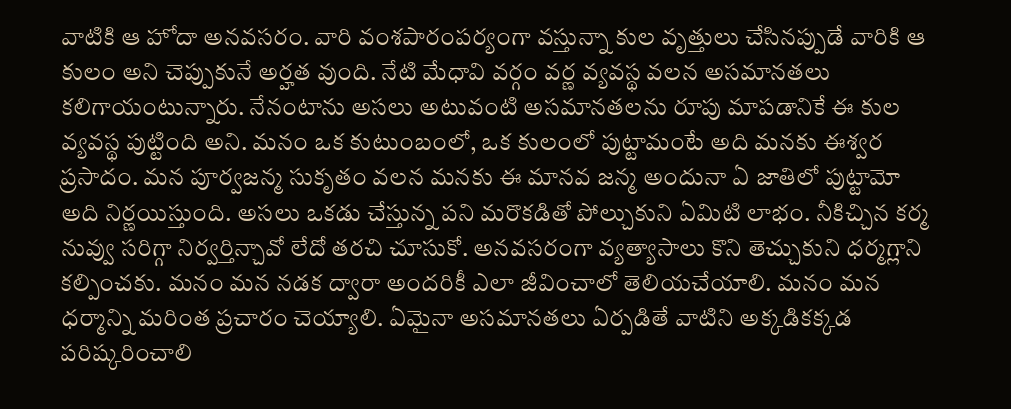వాటికి ఆ హోదా అనవసరం. వారి వంశపారంపర్యంగా వస్తున్నా కుల వృత్తులు చేసినప్పుడే వారికి ఆ కులం అని చెప్పుకునే అర్హత వుంది. నేటి మేధావి వర్గం వర్ణ వ్యవస్థ వలన అసమానతలు కలిగాయంటున్నారు. నేనంటాను అసలు అటువంటి అసమానతలను రూపు మాపడానికే ఈ కుల వ్యవస్థ పుట్టింది అని. మనం ఒక కుటుంబంలో, ఒక కులంలో పుట్టామంటే అది మనకు ఈశ్వర ప్రసాదం. మన పూర్వజన్మ సుకృతం వలన మనకు ఈ మానవ జన్మ అందునా ఏ జాతిలో పుట్టామో అది నిర్ణయిస్తుంది. అసలు ఒకడు చేస్తున్న పని మరొకడితో పోల్చుకుని ఏమిటి లాభం. నీకిచ్చిన కర్మ నువ్వు సరిగ్గా నిర్వర్తిన్చావో లేదో తరచి చూసుకో. అనవసరంగా వ్యత్యాసాలు కొని తెచ్చుకుని ధర్మగ్లాని కల్పించకు. మనం మన నడక ద్వారా అందరికీ ఎలా జీవించాలో తెలియచేయాలి. మనం మన ధర్మాన్ని మరింత ప్రచారం చెయ్యాలి. ఏమైనా అసమానతలు ఏర్పడితే వాటిని అక్కడికక్కడ పరిష్కరించాలి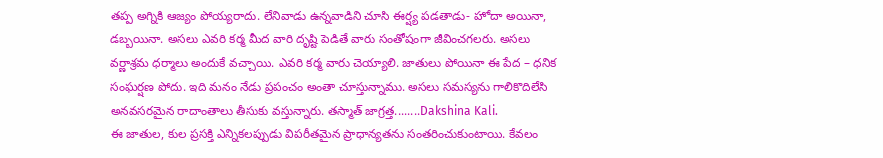తప్ప అగ్నికి ఆజ్యం పోయ్యరాదు. లేనివాడు ఉన్నవాడిని చూసి ఈర్ష్య పడతాడు- హోదా అయినా, డబ్బయినా. అసలు ఎవరి కర్మ మీద వారి దృష్టి పెడితే వారు సంతోషంగా జీవించగలరు. అసలు వర్ణాశ్రమ ధర్మాలు అందుకే వచ్చాయి. ఎవరి కర్మ వారు చెయ్యాలి. జాతులు పోయినా ఈ పేద – ధనిక సంఘర్షణ పోదు. ఇది మనం నేడు ప్రపంచం అంతా చూస్తున్నాము. అసలు సమస్యను గాలికొదిలేసి అనవసరమైన రాదాంతాలు తీసుకు వస్తున్నారు. తస్మాత్ జాగ్రత్త........Dakshina Kali.
ఈ జాతుల, కుల ప్రసక్తి ఎన్నికలప్పుడు విపరీతమైన ప్రాధాన్యతను సంతరించుకుంటాయి. కేవలం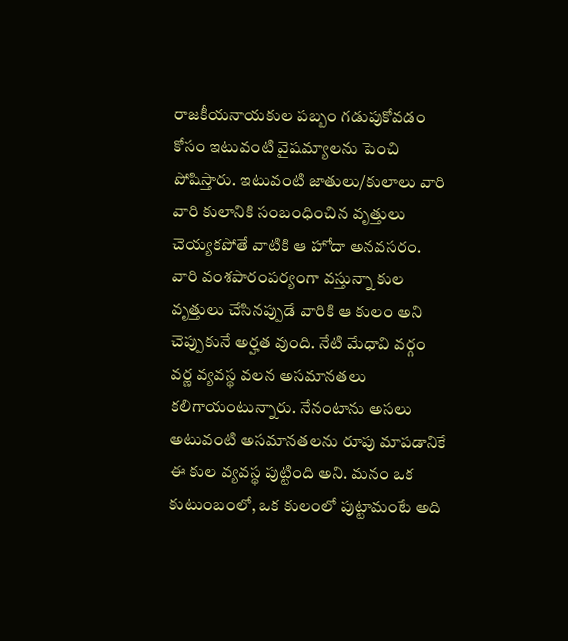రాజకీయనాయకుల పబ్బం గడుపుకోవడం కోసం ఇటువంటి వైషమ్యాలను పెంచి పోషిస్తారు. ఇటువంటి జాతులు/కులాలు వారి వారి కులానికి సంబంధించిన వృత్తులు చెయ్యకపోతే వాటికి ఆ హోదా అనవసరం. వారి వంశపారంపర్యంగా వస్తున్నా కుల వృత్తులు చేసినప్పుడే వారికి ఆ కులం అని చెప్పుకునే అర్హత వుంది. నేటి మేధావి వర్గం వర్ణ వ్యవస్థ వలన అసమానతలు కలిగాయంటున్నారు. నేనంటాను అసలు అటువంటి అసమానతలను రూపు మాపడానికే ఈ కుల వ్యవస్థ పుట్టింది అని. మనం ఒక కుటుంబంలో, ఒక కులంలో పుట్టామంటే అది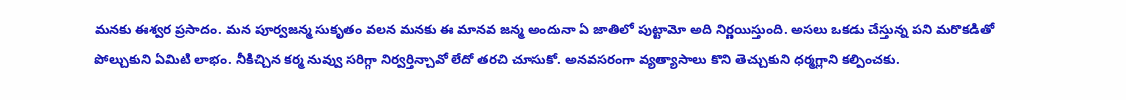మనకు ఈశ్వర ప్రసాదం. మన పూర్వజన్మ సుకృతం వలన మనకు ఈ మానవ జన్మ అందునా ఏ జాతిలో పుట్టామో అది నిర్ణయిస్తుంది. అసలు ఒకడు చేస్తున్న పని మరొకడితో పోల్చుకుని ఏమిటి లాభం. నీకిచ్చిన కర్మ నువ్వు సరిగ్గా నిర్వర్తిన్చావో లేదో తరచి చూసుకో. అనవసరంగా వ్యత్యాసాలు కొని తెచ్చుకుని ధర్మగ్లాని కల్పించకు.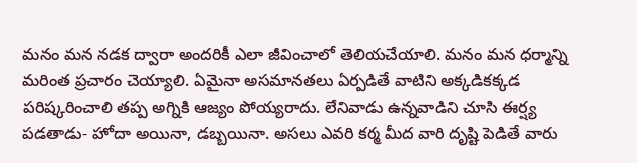మనం మన నడక ద్వారా అందరికీ ఎలా జీవించాలో తెలియచేయాలి. మనం మన ధర్మాన్ని మరింత ప్రచారం చెయ్యాలి. ఏమైనా అసమానతలు ఏర్పడితే వాటిని అక్కడికక్కడ పరిష్కరించాలి తప్ప అగ్నికి ఆజ్యం పోయ్యరాదు. లేనివాడు ఉన్నవాడిని చూసి ఈర్ష్య పడతాడు- హోదా అయినా, డబ్బయినా. అసలు ఎవరి కర్మ మీద వారి దృష్టి పెడితే వారు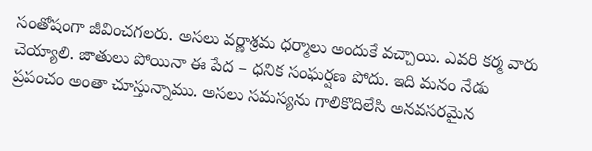సంతోషంగా జీవించగలరు. అసలు వర్ణాశ్రమ ధర్మాలు అందుకే వచ్చాయి. ఎవరి కర్మ వారు చెయ్యాలి. జాతులు పోయినా ఈ పేద – ధనిక సంఘర్షణ పోదు. ఇది మనం నేడు ప్రపంచం అంతా చూస్తున్నాము. అసలు సమస్యను గాలికొదిలేసి అనవసరమైన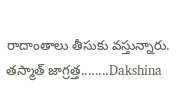రాదాంతాలు తీసుకు వస్తున్నారు. తస్మాత్ జాగ్రత్త........Dakshina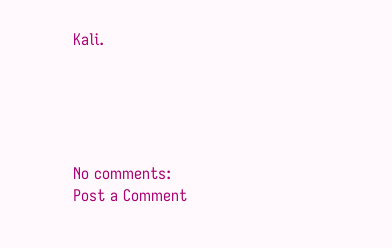Kali.





No comments:
Post a Comment